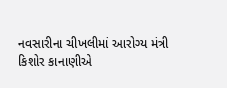નવસારીના ચીખલીમાં આરોગ્ય મંત્રી કિશોર કાનાણીએ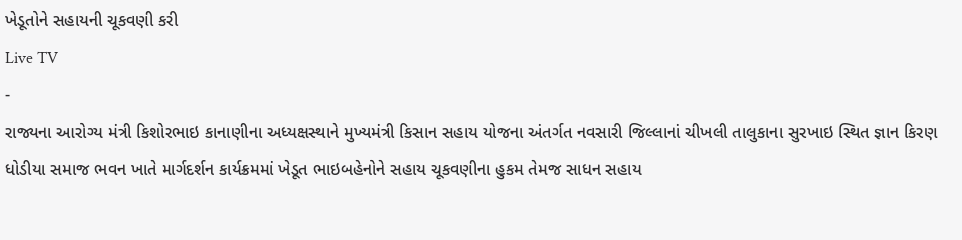ખેડૂતોને સહાયની ચૂકવણી કરી
Live TV
-
રાજ્યના આરોગ્ય મંત્રી કિશોરભાઇ કાનાણીના અધ્યક્ષસ્થાને મુખ્યમંત્રી કિસાન સહાય યોજના અંતર્ગત નવસારી જિલ્લાનાં ચીખલી તાલુકાના સુરખાઇ સ્થિત જ્ઞાન કિરણ ધોડીયા સમાજ ભવન ખાતે માર્ગદર્શન કાર્યક્રમમાં ખેડૂત ભાઇબહેનોને સહાય ચૂકવણીના હુકમ તેમજ સાધન સહાય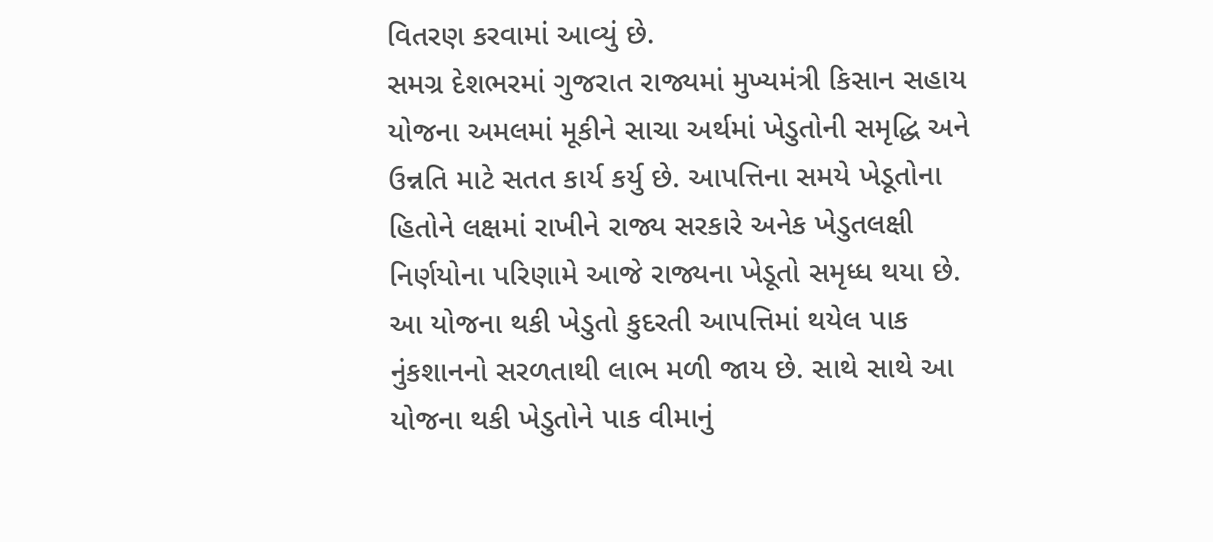વિતરણ કરવામાં આવ્યું છે.
સમગ્ર દેશભરમાં ગુજરાત રાજ્યમાં મુખ્યમંત્રી કિસાન સહાય યોજના અમલમાં મૂકીને સાચા અર્થમાં ખેડુતોની સમૃદ્ધિ અને ઉન્નતિ માટે સતત કાર્ય કર્યુ છે. આપત્તિના સમયે ખેડૂતોના હિતોને લક્ષમાં રાખીને રાજ્ય સરકારે અનેક ખેડુતલક્ષી નિર્ણયોના પરિણામે આજે રાજ્યના ખેડૂતો સમૃધ્ધ થયા છે. આ યોજના થકી ખેડુતો કુદરતી આપત્તિમાં થયેલ પાક નુંકશાનનો સરળતાથી લાભ મળી જાય છે. સાથે સાથે આ યોજના થકી ખેડુતોને પાક વીમાનું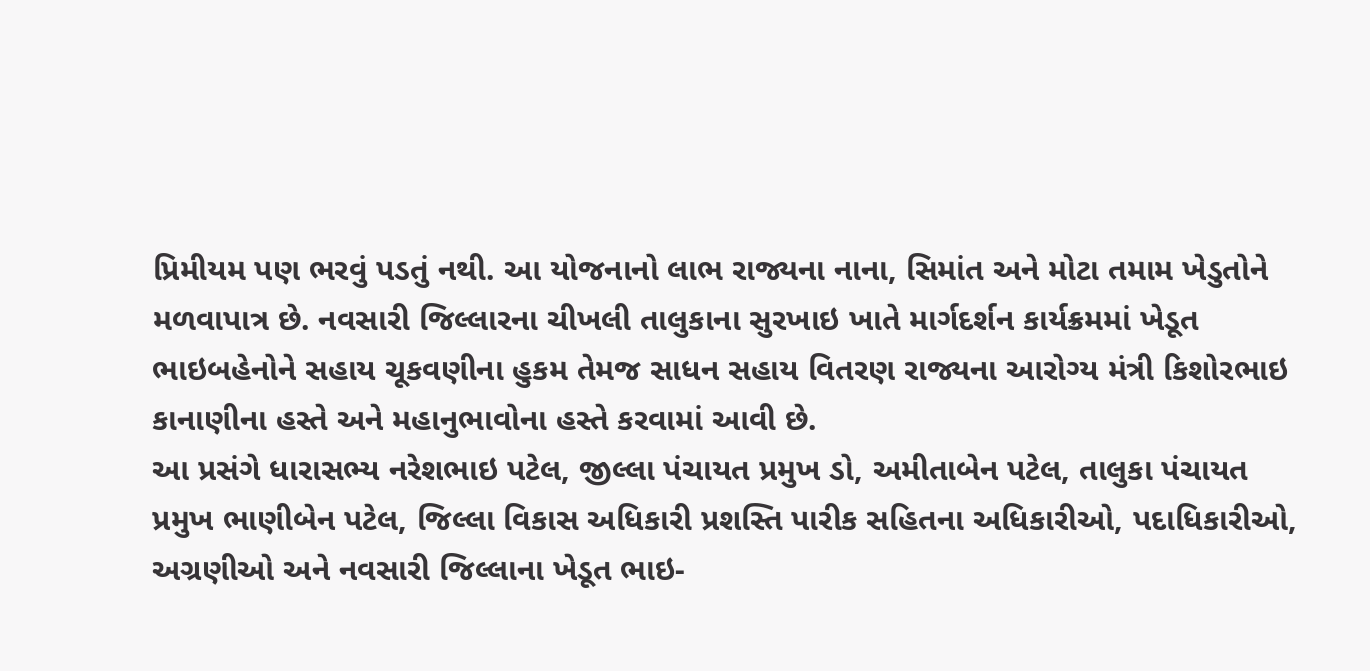પ્રિમીયમ પણ ભરવું પડતું નથી. આ યોજનાનો લાભ રાજ્યના નાના, સિમાંત અને મોટા તમામ ખેડુતોને મળવાપાત્ર છે. નવસારી જિલ્લારના ચીખલી તાલુકાના સુરખાઇ ખાતે માર્ગદર્શન કાર્યક્રમમાં ખેડૂત ભાઇબહેનોને સહાય ચૂકવણીના હુકમ તેમજ સાધન સહાય વિતરણ રાજ્યના આરોગ્ય મંત્રી કિશોરભાઇ કાનાણીના હસ્તે અને મહાનુભાવોના હસ્તે કરવામાં આવી છે.
આ પ્રસંગે ધારાસભ્ય નરેશભાઇ પટેલ, જીલ્લા પંચાયત પ્રમુખ ડો, અમીતાબેન પટેલ, તાલુકા પંચાયત પ્રમુખ ભાણીબેન પટેલ, જિલ્લા વિકાસ અધિકારી પ્રશસ્તિ પારીક સહિતના અધિકારીઓ, પદાધિકારીઓ, અગ્રણીઓ અને નવસારી જિલ્લાના ખેડૂત ભાઇ-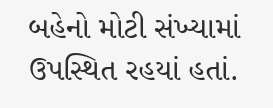બહેનો મોટી સંખ્યામાં ઉપસ્થિત રહયાં હતાં.